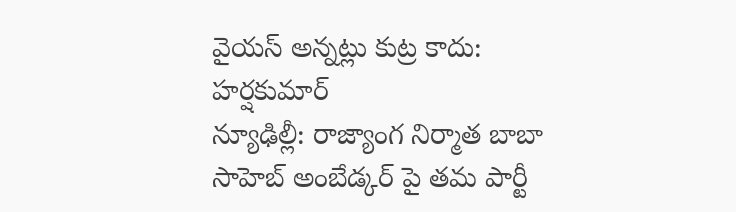వైయస్ అన్నట్లు కుట్ర కాదు: హర్షకుమార్
న్యూఢిల్లీ: రాజ్యాంగ నిర్మాత బాబా సాహెబ్ అంబేడ్కర్ పై తమ పార్టీ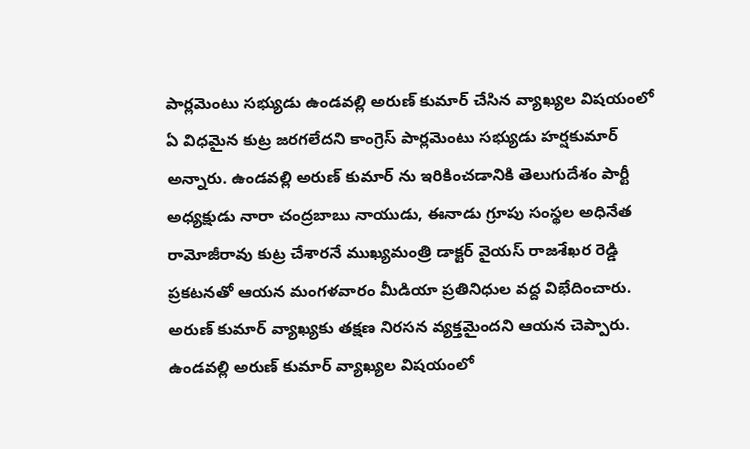పార్లమెంటు సభ్యుడు ఉండవల్లి అరుణ్ కుమార్ చేసిన వ్యాఖ్యల విషయంలో ఏ విధమైన కుట్ర జరగలేదని కాంగ్రెస్ పార్లమెంటు సభ్యుడు హర్షకుమార్ అన్నారు. ఉండవల్లి అరుణ్ కుమార్ ను ఇరికించడానికి తెలుగుదేశం పార్టీ అధ్యక్షుడు నారా చంద్రబాబు నాయుడు, ఈనాడు గ్రూపు సంస్థల అధినేత రామోజీరావు కుట్ర చేశారనే ముఖ్యమంత్రి డాక్టర్ వైయస్ రాజశేఖర రెడ్డి ప్రకటనతో ఆయన మంగళవారం మీడియా ప్రతినిధుల వద్ద విభేదించారు. అరుణ్ కుమార్ వ్యాఖ్యకు తక్షణ నిరసన వ్యక్తమైందని ఆయన చెప్పారు.
ఉండవల్లి అరుణ్ కుమార్ వ్యాఖ్యల విషయంలో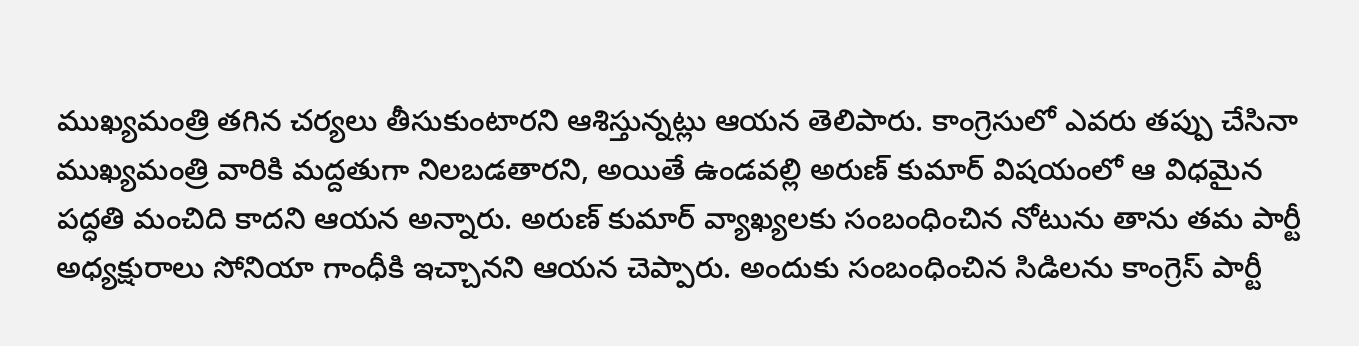ముఖ్యమంత్రి తగిన చర్యలు తీసుకుంటారని ఆశిస్తున్నట్లు ఆయన తెలిపారు. కాంగ్రెసులో ఎవరు తప్పు చేసినా ముఖ్యమంత్రి వారికి మద్దతుగా నిలబడతారని, అయితే ఉండవల్లి అరుణ్ కుమార్ విషయంలో ఆ విధమైన పద్ధతి మంచిది కాదని ఆయన అన్నారు. అరుణ్ కుమార్ వ్యాఖ్యలకు సంబంధించిన నోటును తాను తమ పార్టీ అధ్యక్షురాలు సోనియా గాంధీకి ఇచ్చానని ఆయన చెప్పారు. అందుకు సంబంధించిన సిడిలను కాంగ్రెస్ పార్టీ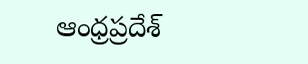ఆంధ్రప్రదేశ్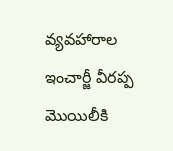వ్యవహారాల ఇంచార్జీ వీరప్ప మొయిలీకి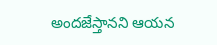అందజేస్తానని ఆయన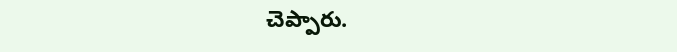చెప్పారు.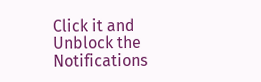Click it and Unblock the Notifications